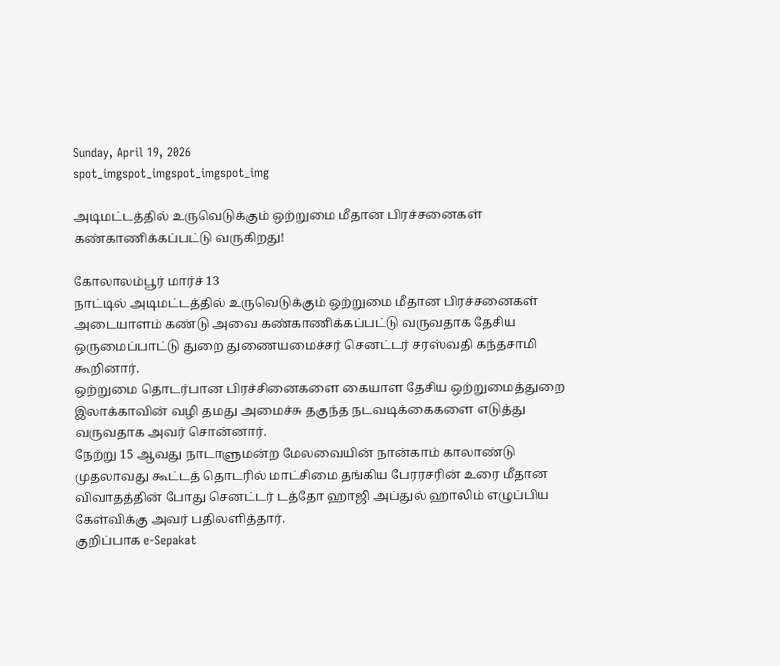Sunday, April 19, 2026
spot_imgspot_imgspot_imgspot_img

அடிமட்டத்தில் உருவெடுக்கும் ஒற்றுமை மீதான பிரச்சனைகள் கண்காணிக்கப்பட்டு வருகிறது!

கோலாலம்பூர் மார்ச் 13
நாட்டில் அடிமட்டத்தில் உருவெடுக்கும் ஒற்றுமை மீதான பிரச்சனைகள் அடையாளம் கண்டு அவை கண்காணிக்கப்பட்டு வருவதாக தேசிய ஒருமைப்பாட்டு துறை துணையமைச்சர் செனட்டர் சரஸ்வதி கந்தசாமி கூறினார்.
ஒற்றுமை தொடர்பான பிரச்சினைகளை கையாள தேசிய ஒற்றுமைத்துறை இலாக்காவின் வழி தமது அமைச்சு தகுந்த நடவடிக்கைகளை எடுத்து வருவதாக அவர் சொன்னார்.
நேற்று 15 ஆவது நாடாளுமன்ற மேலவையின் நான்காம் காலாண்டு முதலாவது கூட்டத் தொடரில் மாட்சிமை தங்கிய பேரரசரின் உரை மீதான விவாதத்தின் போது செனட்டர் டத்தோ ஹாஜி அப்துல் ஹாலிம் எழுப்பிய கேள்விக்கு அவர் பதிலளித்தார்.
குறிப்பாக e-Sepakat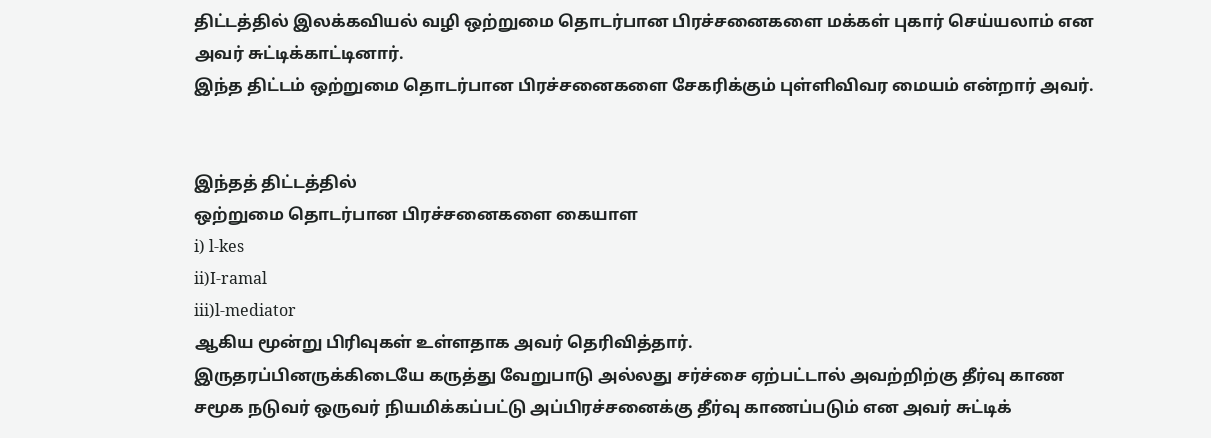திட்டத்தில் இலக்கவியல் வழி ஒற்றுமை தொடர்பான பிரச்சனைகளை மக்கள் புகார் செய்யலாம் என அவர் சுட்டிக்காட்டினார்.
இந்த திட்டம் ஒற்றுமை தொடர்பான பிரச்சனைகளை சேகரிக்கும் புள்ளிவிவர மையம் என்றார் அவர்.


இந்தத் திட்டத்தில்
ஒற்றுமை தொடர்பான பிரச்சனைகளை கையாள
i) l-kes
ii)I-ramal
iii)l-mediator
ஆகிய மூன்று பிரிவுகள் உள்ளதாக அவர் தெரிவித்தார்.
இருதரப்பினருக்கிடையே கருத்து வேறுபாடு அல்லது சர்ச்சை ஏற்பட்டால் அவற்றிற்கு தீர்வு காண சமூக நடுவர் ஒருவர் நியமிக்கப்பட்டு அப்பிரச்சனைக்கு தீர்வு காணப்படும் என அவர் சுட்டிக்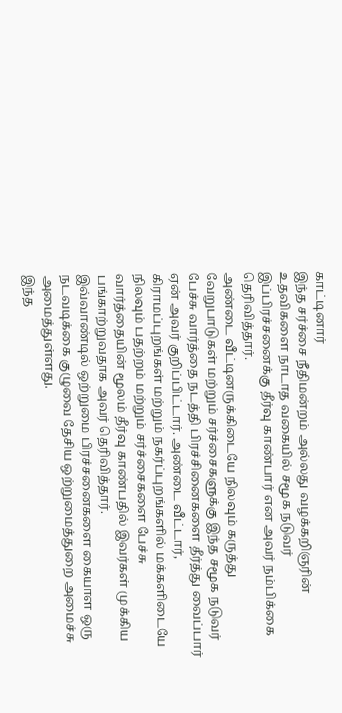காட்டினார்
இந்த சர்ச்சை நீதிமன்றம் அல்லது வழக்கறிஞரின் உதவிகளை நாடாத வகையில் சமூக நடுவர் இப்பிரச்சனைக்கு தீர்வு காண்பார் என அவர் நம்பிக்கை தெரிவித்தார்.
அண்டை வீட்டினருக்கிடையே நிலவும் கருத்து வேறுபாடுகள் மற்றும் சர்ச்சைகளுக்கு இந்த சமூக நடுவர் பேச்சு வார்த்தை நடத்தி பிரச்சினைகளை தீர்த்து வைப்பார் ஏன் அவர் குறிப்பிட்டார். அண்டை வீட்டார், கிராமப்புறங்கள் மற்றும் நகர்ப்புறங்களில் மக்களிடையே நிலவும் பதற்றம் மற்றும் சர்ச்சைகளை பேச்சு வார்த்தையின் மூலம் தீர்வு காண்பதில் இவர்கள் முக்கிய பங்காற்றுவதாக அவர் தெரிவித்தார்.
இவ்வாண்டில் ஒற்றுமை பிரச்சனைகளை கையாள ஒரு நடவடிக்கை குழுவை தேசிய ஒற்றுமைத்துறை அமைச்சு அமைத்துள்ளது.
இந்த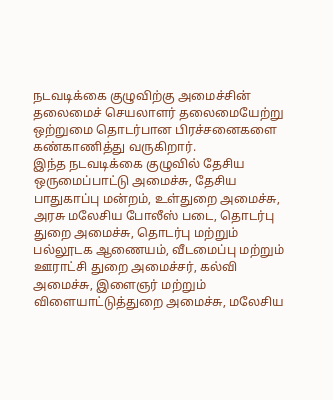நடவடிக்கை குழுவிற்கு அமைச்சின் தலைமைச் செயலாளர் தலைமையேற்று ஒற்றுமை தொடர்பான பிரச்சனைகளை கண்காணித்து வருகிறார்.
இந்த நடவடிக்கை குழுவில் தேசிய ஒருமைப்பாட்டு அமைச்சு, தேசிய பாதுகாப்பு மன்றம், உள்துறை அமைச்சு, அரசு மலேசிய போலீஸ் படை, தொடர்பு துறை அமைச்சு, தொடர்பு மற்றும் பல்லூடக ஆணையம், வீடமைப்பு மற்றும் ஊராட்சி துறை அமைச்சர், கல்வி அமைச்சு, இளைஞர் மற்றும் விளையாட்டுத்துறை அமைச்சு, மலேசிய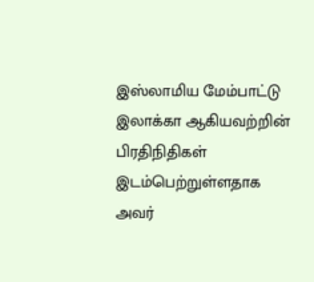இஸ்லாமிய மேம்பாட்டு இலாக்கா ஆகியவற்றின் பிரதிநிதிகள் இடம்பெற்றுள்ளதாக அவர்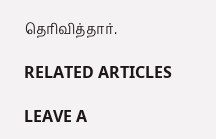தெரிவித்தார்.

RELATED ARTICLES

LEAVE A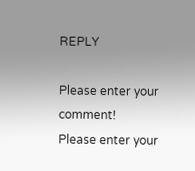REPLY

Please enter your comment!
Please enter your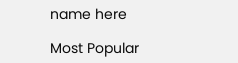name here

Most Popular